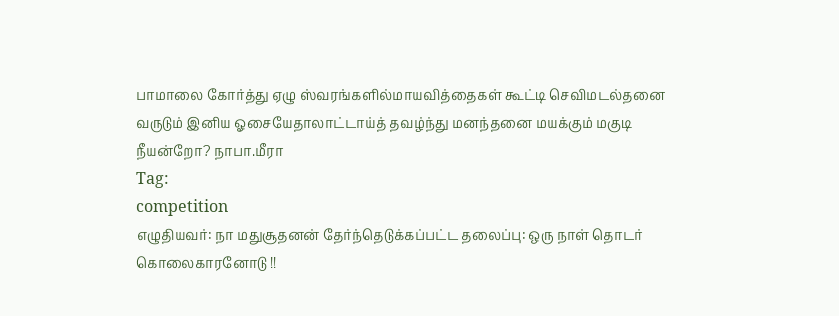பாமாலை கோர்த்து ஏழு ஸ்வரங்களில்மாயவித்தைகள் கூட்டி செவிமடல்தனை வருடும் இனிய ஓசையேதாலாட்டாய்த் தவழ்ந்து மனந்தனை மயக்கும் மகுடி நீயன்றோ? நாபா.மீரா
Tag:
competition
எழுதியவர்: நா மதுசூதனன் தேர்ந்தெடுக்கப்பட்ட தலைப்பு: ஒரு நாள் தொடர் கொலைகாரனோடு !!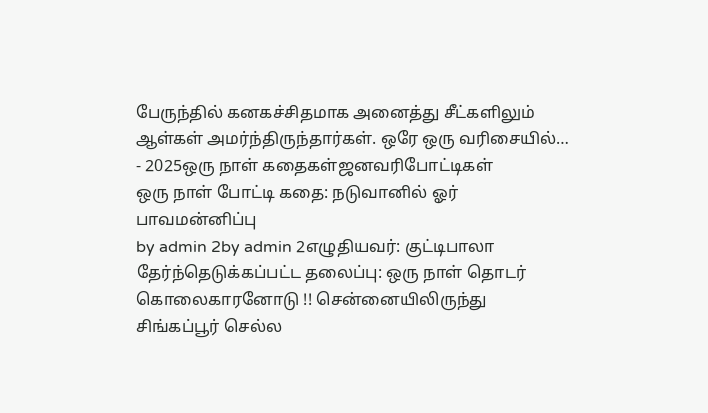பேருந்தில் கனகச்சிதமாக அனைத்து சீட்களிலும் ஆள்கள் அமர்ந்திருந்தார்கள். ஒரே ஒரு வரிசையில்…
- 2025ஒரு நாள் கதைகள்ஜனவரிபோட்டிகள்
ஒரு நாள் போட்டி கதை: நடுவானில் ஓர் பாவமன்னிப்பு
by admin 2by admin 2எழுதியவர்: குட்டிபாலா தேர்ந்தெடுக்கப்பட்ட தலைப்பு: ஒரு நாள் தொடர் கொலைகாரனோடு !! சென்னையிலிருந்து சிங்கப்பூர் செல்ல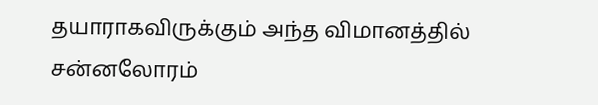தயாராகவிருக்கும் அந்த விமானத்தில் சன்னலோரம்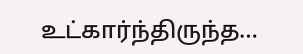உட்கார்ந்திருந்த…